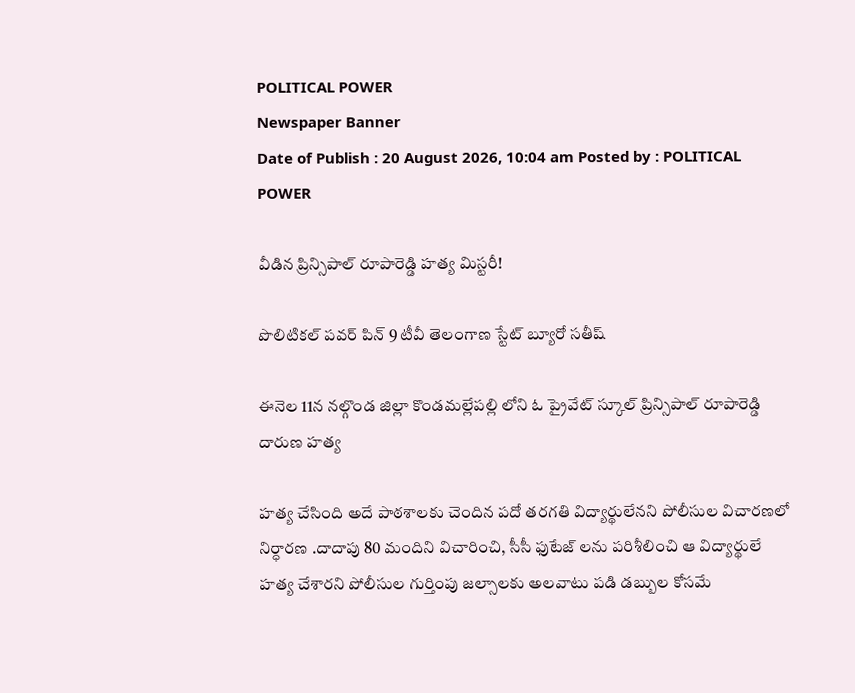POLITICAL POWER
Newspaper Banner
Date of Publish : 20 August 2026, 10:04 am Posted by : POLITICAL POWER

వీడిన ప్రిన్సిపాల్ రూపారెడ్డి హత్య మిస్టరీ!

పొలిటికల్ పవర్ పిన్ 9 టీవీ తెలంగాణ స్టేట్ బ్యూరో సతీష్

ఈనెల 11న నల్గొండ జిల్లా కొండమల్లేపల్లి లోని ఓ ప్రైవేట్ స్కూల్ ప్రిన్సిపాల్ రూపారెడ్డి దారుణ హత్య

హత్య చేసింది అదే పాఠశాలకు చెందిన పదో తరగతి విద్యార్థులేనని పోలీసుల విచారణలో నిర్ధారణ .దాదాపు 80 మందిని విచారించి, సీసీ ఫుటేజ్ లను పరిశీలించి ఆ విద్యార్థులే హత్య చేశారని పోలీసుల గుర్తింపు జల్సాలకు అలవాటు పడి డబ్బుల కోసమే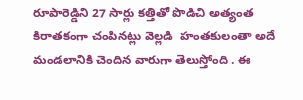రూపారెడ్డిని 27 సార్లు కత్తితో పొడిచి అత్యంత కిరాతకంగా చంపినట్లు వెల్లడి  హంతకులంతా అదే మండలానికి చెందిన వారుగా తెలుస్తోంది . ఈ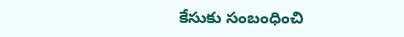కేసుకు సంబంధించి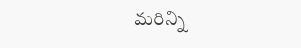మరిన్ని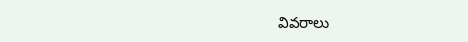వివరాలు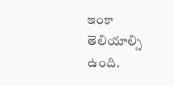ఇంకా తెలియాల్సి ఉంది.